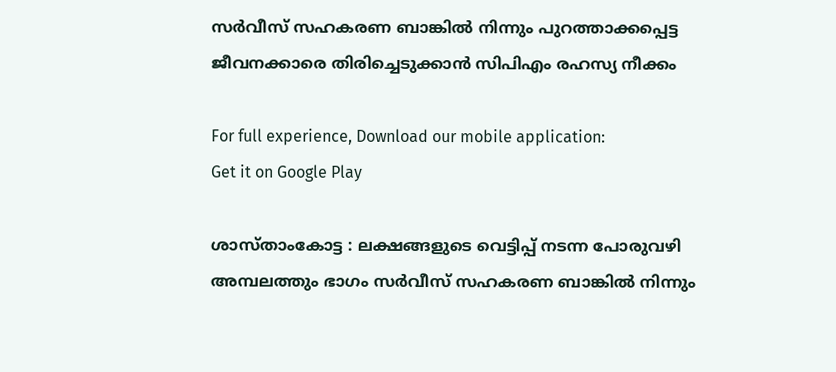സര്‍വീസ് സഹകരണ ബാങ്കില്‍ നിന്നും പുറത്താക്കപ്പെട്ട ജീവനക്കാരെ തിരിച്ചെടുക്കാന്‍ സിപിഎം രഹസ്യ നീക്കം

For full experience, Download our mobile application:
Get it on Google Play

ശാസ്താംകോട്ട : ലക്ഷങ്ങളുടെ വെട്ടിപ്പ് നടന്ന പോരുവഴി അമ്പലത്തും ഭാഗം സര്‍വീസ് സഹകരണ ബാങ്കില്‍ നിന്നും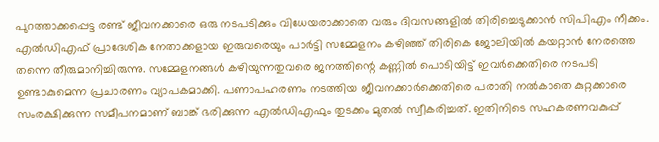പുറത്താക്കപ്പെട്ട രണ്ട് ജീവനക്കാരെ ഒരു നടപടിക്കും വിധേയരാക്കാതെ വരും ദിവസങ്ങളില്‍ തിരിച്ചെടുക്കാന്‍ സിപിഎം നീക്കം. എല്‍ഡിഎഫ് പ്രാദേശിക നേതാക്കളായ ഇരുവരെയും പാര്‍ട്ടി സമ്മേളനം കഴിഞ്ഞ് തിരികെ ജോലിയില്‍ കയറ്റാന്‍ നേരത്തെ തന്നെ തീരുമാനിച്ചിരുന്നു. സമ്മേളനങ്ങള്‍ കഴിയുന്നതുവരെ ജനത്തിന്റെ കണ്ണില്‍ പൊടിയിട്ട് ഇവര്‍ക്കെതിരെ നടപടി ഉണ്ടാകുമെന്ന പ്രചാരണം വ്യാപകമാക്കി. പണാപഹരണം നടത്തിയ ജീവനക്കാര്‍ക്കെതിരെ പരാതി നല്‍കാതെ കുറ്റക്കാരെ സംരക്ഷിക്കുന്ന സമീപനമാണ് ബാങ്ക് ഭരിക്കുന്ന എല്‍ഡിഎഫും തുടക്കം മുതല്‍ സ്വീകരിച്ചത്. ഇതിനിടെ സഹകരണവകുപ്പ്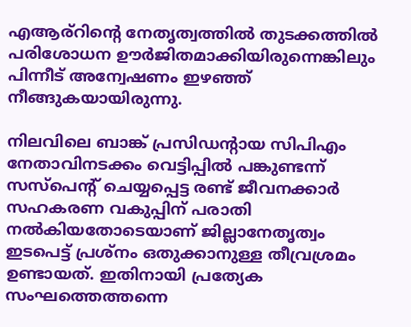എആര്റിന്റെ നേതൃത്വത്തില്‍ തുടക്കത്തില്‍ പരിശോധന ഊര്‍ജിതമാക്കിയിരുന്നെങ്കിലും പിന്നീട് അന്വേഷണം ഇഴഞ്ഞ് നീങ്ങുകയായിരുന്നു.

നിലവിലെ ബാങ്ക് പ്രസിഡന്റായ സിപിഎം നേതാവിനടക്കം വെട്ടിപ്പില്‍ പങ്കുണ്ടന്ന് സസ്‌പെന്റ് ചെയ്യപ്പെട്ട രണ്ട് ജീവനക്കാര്‍ സഹകരണ വകുപ്പിന് പരാതി നല്‍കിയതോടെയാണ് ജില്ലാനേതൃത്വം ഇടപെട്ട് പ്രശ്‌നം ഒതുക്കാനുള്ള തീവ്രശ്രമം ഉണ്ടായത്. ഇതിനായി പ്രത്യേക സംഘത്തെത്തന്നെ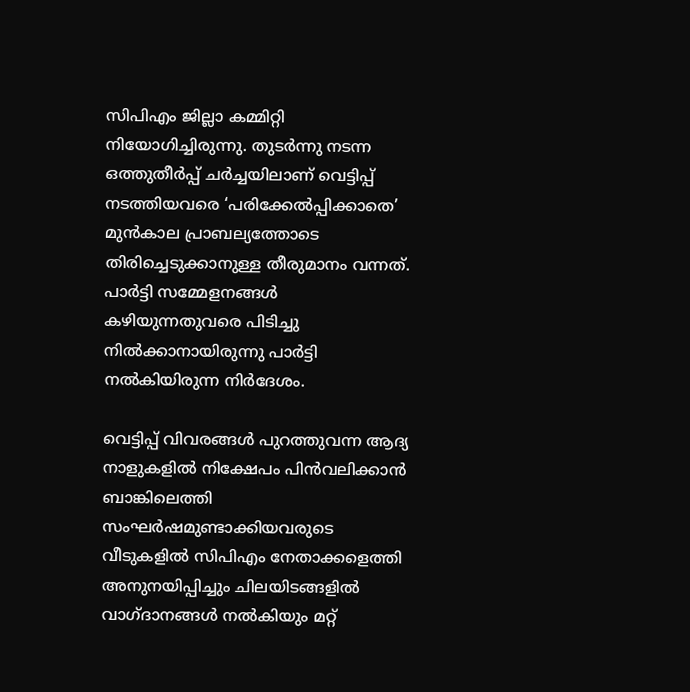സിപിഎം ജില്ലാ കമ്മിറ്റി നിയോഗിച്ചിരുന്നു. തുടര്‍ന്നു നടന്ന ഒത്തുതീര്‍പ്പ് ചര്‍ച്ചയിലാണ് വെട്ടിപ്പ് നടത്തിയവരെ ‘പരിക്കേല്‍പ്പിക്കാതെ’ മുന്‍കാല പ്രാബല്യത്തോടെ തിരിച്ചെടുക്കാനുള്ള തീരുമാനം വന്നത്. പാര്‍ട്ടി സമ്മേളനങ്ങള്‍ കഴിയുന്നതുവരെ പിടിച്ചു നില്‍ക്കാനായിരുന്നു പാര്‍ട്ടി നല്‍കിയിരുന്ന നിര്‍ദേശം.

വെട്ടിപ്പ് വിവരങ്ങള്‍ പുറത്തുവന്ന ആദ്യ നാളുകളില്‍ നിക്ഷേപം പിന്‍വലിക്കാന്‍ ബാങ്കിലെത്തി സംഘര്‍ഷമുണ്ടാക്കിയവരുടെ വീടുകളില്‍ സിപിഎം നേതാക്കളെത്തി അനുനയിപ്പിച്ചും ചിലയിടങ്ങളില്‍ വാഗ്ദാനങ്ങള്‍ നല്‍കിയും മറ്റ്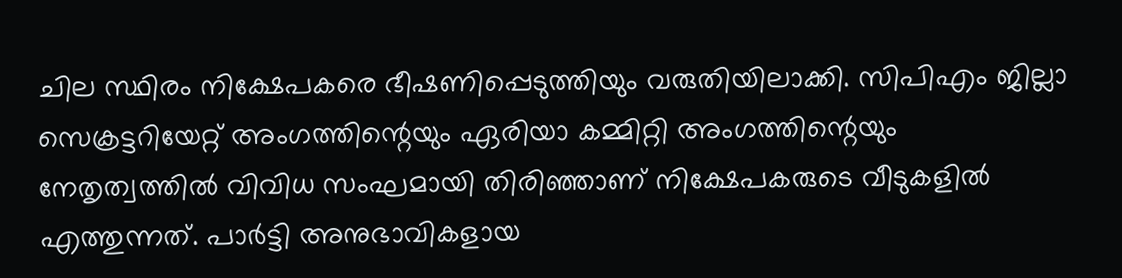ചില സ്ഥിരം നിക്ഷേപകരെ ഭീഷണിപ്പെടുത്തിയും വരുതിയിലാക്കി. സിപിഎം ജില്ലാ സെക്രട്ടറിയേറ്റ് അംഗത്തിന്റെയും ഏരിയാ കമ്മിറ്റി അംഗത്തിന്റെയും നേതൃത്വത്തില്‍ വിവിധ സംഘമായി തിരിഞ്ഞാണ് നിക്ഷേപകരുടെ വീടുകളില്‍ എത്തുന്നത്. പാര്‍ട്ടി അനുഭാവികളായ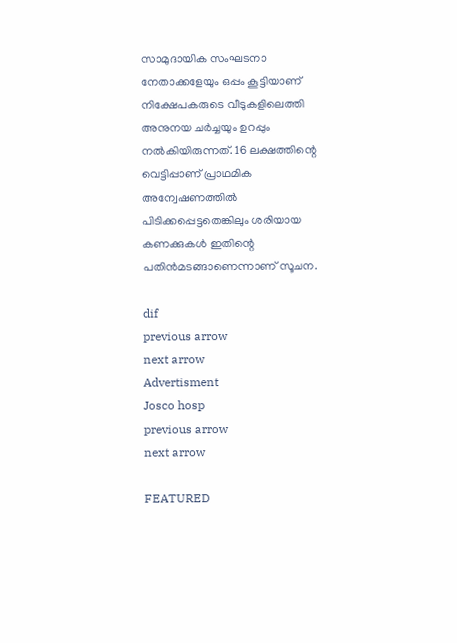സാമുദായിക സംഘടനാ നേതാക്കളേയും ഒപ്പം കൂട്ടിയാണ് നിക്ഷേപകരുടെ വീടുകളിലെത്തി അനുനയ ചര്‍ച്ചയും ഉറപ്പും നല്‍കിയിരുന്നത്. 16 ലക്ഷത്തിന്റെ വെട്ടിപ്പാണ് പ്രാഥമിക അന്വേഷണത്തില്‍ പിടിക്കപ്പെട്ടതെങ്കിലും ശരിയായ കണക്കുകള്‍ ഇതിന്റെ പതിന്‍മടങ്ങാണെന്നാണ് സൂചന.

dif
previous arrow
next arrow
Advertisment
Josco hosp
previous arrow
next arrow

FEATURED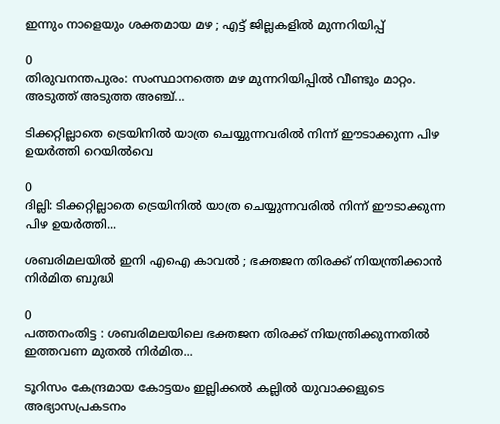ഇന്നും നാളെയും ശക്തമായ മഴ ; എട്ട് ജില്ലകളില്‍ മുന്നറിയിപ്പ്

0
തിരുവനന്തപുരം: സംസ്ഥാനത്തെ മഴ മുന്നറിയിപ്പില്‍ വീണ്ടും മാറ്റം. അടുത്ത് അടുത്ത അഞ്ച്...

ടിക്കറ്റില്ലാതെ ട്രെയിനിൽ യാത്ര ചെയ്യുന്നവരിൽ നിന്ന് ഈടാക്കുന്ന പിഴ ഉയർത്തി റെയിൽവെ

0
ദില്ലി: ടിക്കറ്റില്ലാതെ ട്രെയിനിൽ യാത്ര ചെയ്യുന്നവരിൽ നിന്ന് ഈടാക്കുന്ന പിഴ ഉയർത്തി...

ശബരിമലയിൽ ഇനി എഐ കാവൽ ; ഭക്തജന തിരക്ക് നിയന്ത്രിക്കാൻ നിർമിത ബുദ്ധി

0
പത്തനംതിട്ട : ശബരിമലയിലെ ഭക്തജന തിരക്ക് നിയന്ത്രിക്കുന്നതിൽ ഇത്തവണ മുതൽ നിർമിത...

ടൂറിസം കേന്ദ്രമായ കോട്ടയം ഇല്ലിക്കൽ കല്ലിൽ യുവാക്കളുടെ അഭ്യാസപ്രകടനം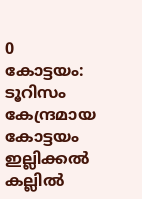0
കോട്ടയം: ടൂറിസം കേന്ദ്രമായ കോട്ടയം ഇല്ലിക്കൽ കല്ലിൽ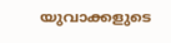യുവാക്കളുടെ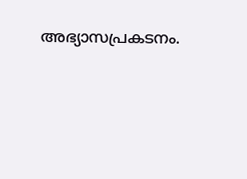അഭ്യാസപ്രകടനം.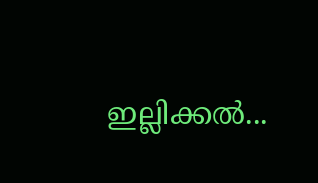ഇല്ലിക്കൽ...